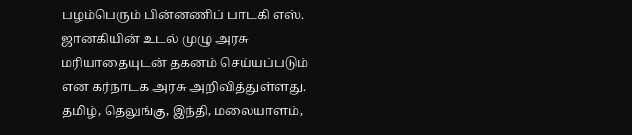பழம்பெரும் பின்னணிப் பாடகி எஸ். ஜானகியின் உடல் முழு அரசு மரியாதையுடன் தகனம் செய்யப்படும் என கர்நாடக அரசு அறிவித்துள்ளது.
தமிழ், தெலுங்கு, இந்தி, மலையாளம்,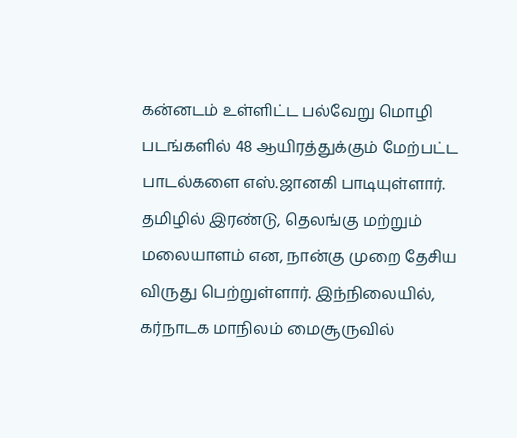கன்னடம் உள்ளிட்ட பல்வேறு மொழி படங்களில் 48 ஆயிரத்துக்கும் மேற்பட்ட பாடல்களை எஸ்.ஜானகி பாடியுள்ளார்.
தமிழில் இரண்டு, தெலங்கு மற்றும் மலையாளம் என, நான்கு முறை தேசிய விருது பெற்றுள்ளார். இந்நிலையில், கர்நாடக மாநிலம் மைசூருவில்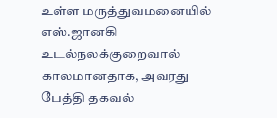உள்ள மருத்துவமனையில் எஸ்.ஜானகி உடல்நலக்குறைவால் காலமானதாக, அவரது பேத்தி தகவல்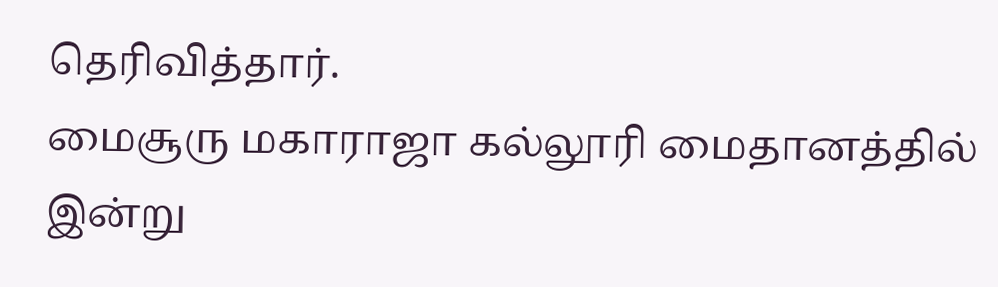தெரிவித்தார்.
மைசூரு மகாராஜா கல்லூரி மைதானத்தில் இன்று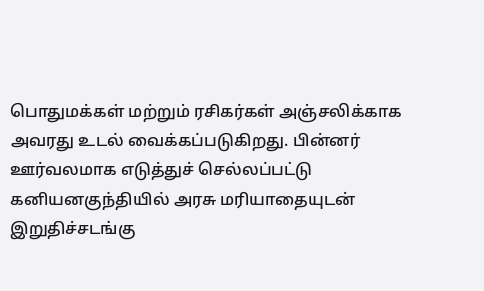பொதுமக்கள் மற்றும் ரசிகர்கள் அஞ்சலிக்காக அவரது உடல் வைக்கப்படுகிறது. பின்னர் ஊர்வலமாக எடுத்துச் செல்லப்பட்டு கனியனகுந்தியில் அரசு மரியாதையுடன் இறுதிச்சடங்கு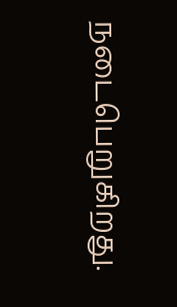நடைபெறுகிறது.